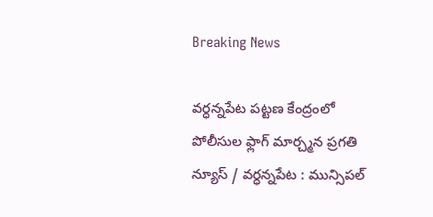Breaking News

వర్ధన్నపేట పట్టణ కేంద్రంలో పోలీసుల ఫ్లాగ్ మార్చ్మన ప్రగతి న్యూస్ / వర్ధన్నపేట : మున్సిపల్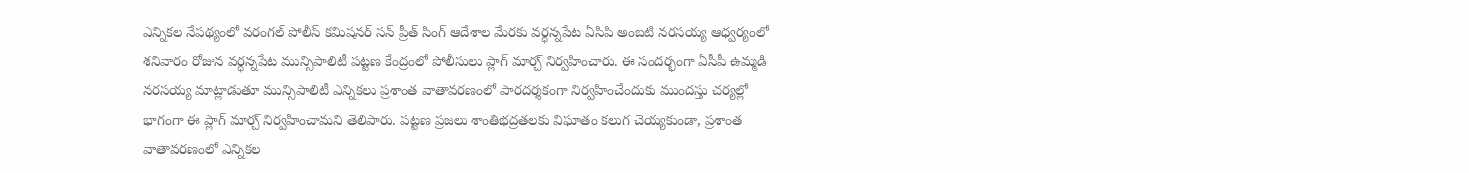ఎన్నికల నేపథ్యంలో వరంగల్ పోలీస్ కమిషనర్ సన్ ప్రీత్ సింగ్ ఆదేశాల మేరకు వర్ధన్నపేట ఏసిపి అంబటి నరసయ్య ఆధ్వర్యంలో శనివారం రోజున వర్ధన్నపేట మున్సిపాలిటీ పట్టణ కేంద్రంలో పోలీసులు ప్లాగ్ మార్చ్ నిర్వహించారు. ఈ సందర్భంగా ఏసీపీ ఉమ్మడి నరసయ్య మాట్లాడుతూ మున్సిపాలిటీ ఎన్నికలు ప్రశాంత వాతావరణంలో పారదర్శకంగా నిర్వహించేందుకు ముందస్తు చర్యల్లో భాగంగా ఈ ప్లాగ్ మార్చ్ నిర్వహించామని తెలిపారు. పట్టణ ప్రజలు శాంతిభద్రతలకు విఘాతం కలుగ చెయ్యకుండా, ప్రశాంత వాతావరణంలో ఎన్నికల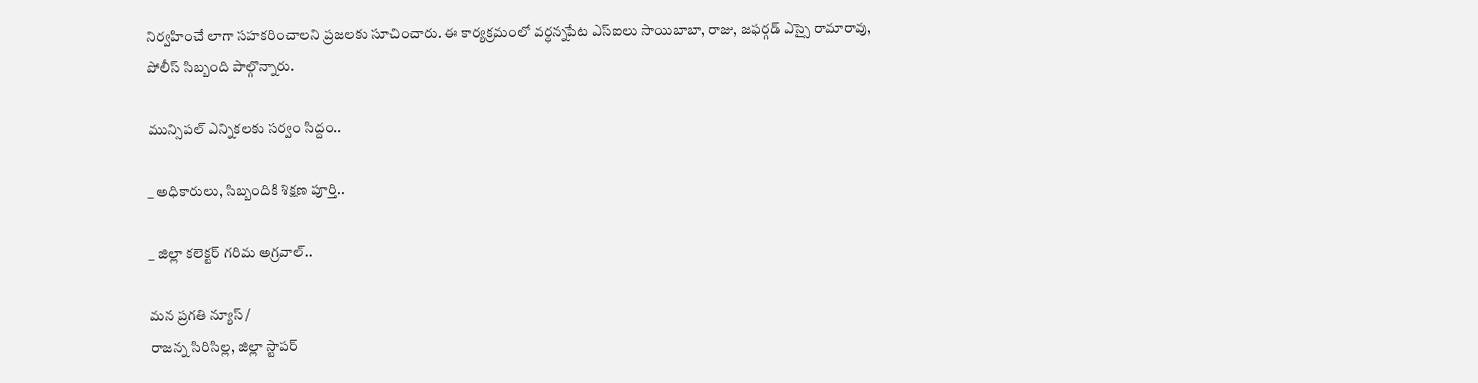నిర్వహించే లాగా సహకరించాలని ప్రజలకు సూచించారు. ఈ కార్యక్రమంలో వర్ధన్నపేట ఎస్ఐలు సాయిబాబా, రాజు, జఫర్గడ్ ఎస్సై రామారావు, పోలీస్ సిబ్బంది పాల్గొన్నారు.

మున్సిపల్ ఎన్నికలకు సర్వం సిద్దం..

_ అధికారులు, సిబ్బందికి శిక్షణ పూర్తి..

_ జిల్లా కలెక్టర్ గరిమ అగ్రవాల్..

మన ప్రగతి న్యూస్ /
రాజన్న సిరిసిల్ల, జిల్లా స్టాపర్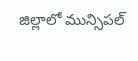జిల్లాలో మున్సిపల్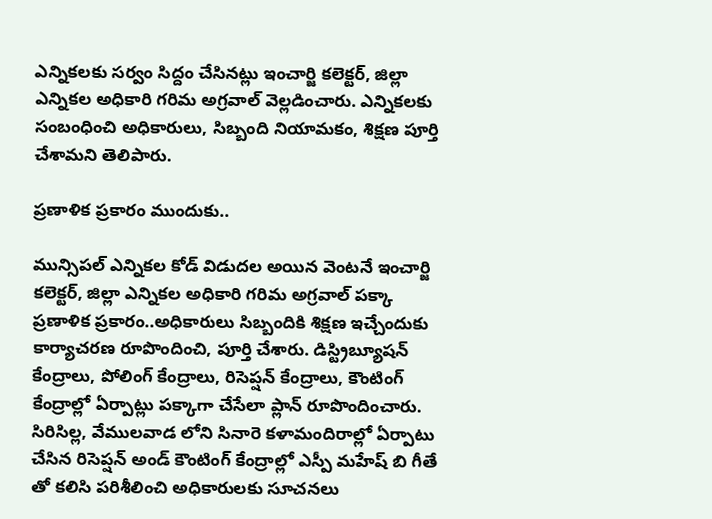ఎన్నికలకు సర్వం సిద్దం చేసినట్లు ఇంచార్జి కలెక్టర్, జిల్లా ఎన్నికల అధికారి గరిమ అగ్రవాల్ వెల్లడించారు. ఎన్నికలకు సంబంధించి అధికారులు, సిబ్బంది నియామకం, శిక్షణ పూర్తి చేశామని తెలిపారు.

ప్రణాళిక ప్రకారం ముందుకు..

మున్సిపల్ ఎన్నికల కోడ్ విడుదల అయిన వెంటనే ఇంచార్జి కలెక్టర్, జిల్లా ఎన్నికల అధికారి గరిమ అగ్రవాల్ పక్కా ప్రణాళిక ప్రకారం..అధికారులు సిబ్బందికి శిక్షణ ఇచ్చేందుకు కార్యాచరణ రూపొందించి, పూర్తి చేశారు. డిస్ట్రిబ్యూషన్ కేంద్రాలు, పోలింగ్ కేంద్రాలు, రిసెప్షన్ కేంద్రాలు, కౌంటింగ్ కేంద్రాల్లో ఏర్పాట్లు పక్కాగా చేసేలా ప్లాన్ రూపొందించారు. సిరిసిల్ల, వేములవాడ లోని సినారె కళామందిరాల్లో ఏర్పాటు చేసిన రిసెప్షన్ అండ్ కౌంటింగ్ కేంద్రాల్లో ఎస్పీ మహేష్ బి గీతే తో కలిసి పరిశీలించి అధికారులకు సూచనలు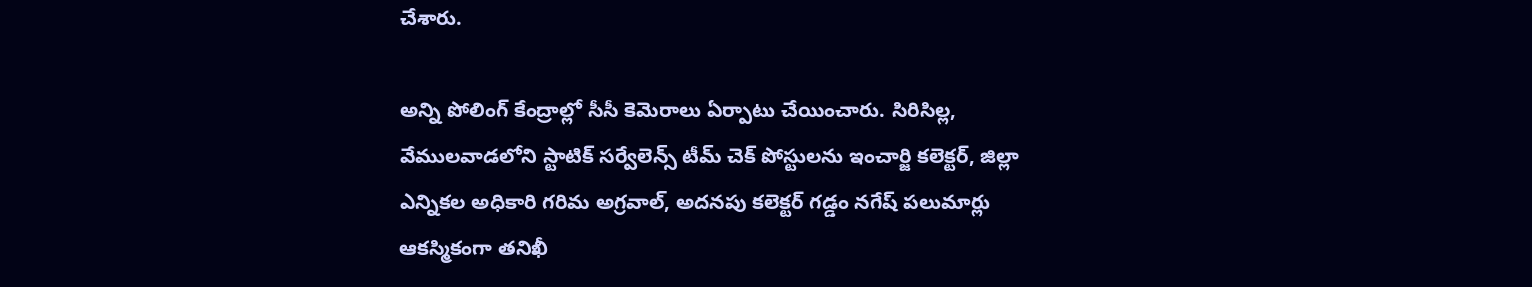చేశారు.

అన్ని పోలింగ్ కేంద్రాల్లో సీసీ కెమెరాలు ఏర్పాటు చేయించారు. సిరిసిల్ల, వేములవాడలోని స్టాటిక్ సర్వేలెన్స్ టీమ్ చెక్ పోస్టులను ఇంచార్జి కలెక్టర్, జిల్లా ఎన్నికల అధికారి గరిమ అగ్రవాల్, అదనపు కలెక్టర్ గడ్డం నగేష్ పలుమార్లు ఆకస్మికంగా తనిఖీ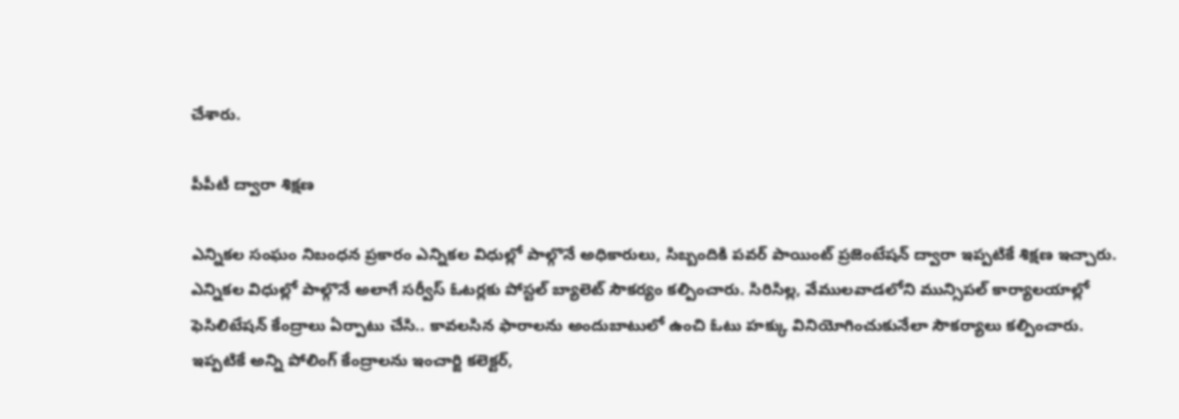చేశారు.

పీపీటీ ద్వారా శిక్షణ

ఎన్నికల సంఘం నిబంధన ప్రకారం ఎన్నికల విధుల్లో పాల్గొనే అధికారులు, సిబ్బందికి పవర్ పాయింట్ ప్రజెంటేషన్ ద్వారా ఇప్పటికే శిక్షణ ఇచ్చారు. ఎన్నికల విధుల్లో పాల్గొనే అలాగే సర్వీస్ ఓటర్లకు పోస్టల్ బ్యాలెట్ సౌకర్యం కల్పించారు. సిరిసిల్ల, వేములవాడలోని మున్సిపల్ కార్యాలయాల్లో ఫెసిలిటేషన్ కేంద్రాలు ఏర్పాటు చేసి.. కావలసిన ఫారాలను అందుబాటులో ఉంచి ఓటు హక్కు వినియోగించుకునేలా సౌకర్యాలు కల్పించారు. ఇప్పటికే అన్ని పోలింగ్ కేంద్రాలను ఇంచార్జి కలెక్టర్,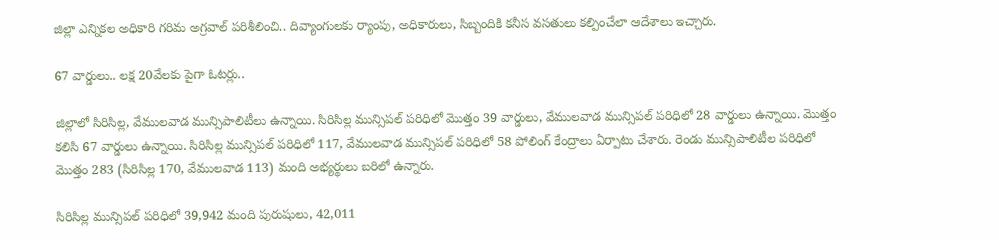జిల్లా ఎన్నికల అధికారి గరిమ అగ్రవాల్ పరిశీలించి.. దివ్యాంగులకు ర్యాంపు, అధికారులు, సిబ్బందికి కనీస వసతులు కల్పించేలా ఆదేశాలు ఇచ్చారు.

67 వార్డులు.. లక్ష 20వేలకు పైగా ఓటర్లు..

జిల్లాలో సిరిసిల్ల, వేములవాడ మున్సిపాలిటీలు ఉన్నాయి. సిరిసిల్ల మున్సిపల్ పరిధిలో మొత్తం 39 వార్డులు, వేములవాడ మున్సిపల్ పరిధిలో 28 వార్డులు ఉన్నాయి. మొత్తం కలిసి 67 వార్డులు ఉన్నాయి. సిరిసిల్ల మున్సిపల్ పరిధిలో 117, వేములవాడ మున్సిపల్ పరిధిలో 58 పోలింగ్ కేంద్రాలు ఏర్పాటు చేశారు. రెండు మున్సిపాలిటీల పరిధిలో మొత్తం 283 (సిరిసిల్ల 170, వేములవాడ 113) మంది అభ్యర్థులు బరిలో ఉన్నారు.

సిరిసిల్ల మున్సిపల్ పరిధిలో 39,942 మంది పురుషులు, 42,011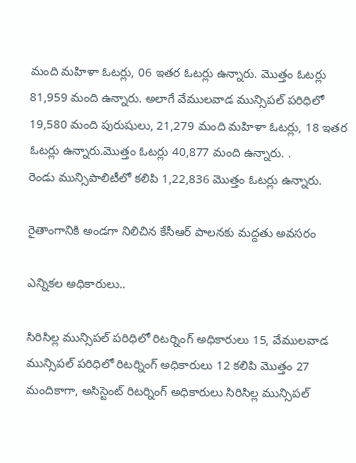మంది మహిళా ఓటర్లు, 06 ఇతర ఓటర్లు ఉన్నారు. మొత్తం ఓటర్లు 81,959 మంది ఉన్నారు. అలాగే వేములవాడ మున్సిపల్ పరిధిలో 19,580 మంది పురుషులు, 21,279 మంది మహిళా ఓటర్లు, 18 ఇతర ఓటర్లు ఉన్నారు.మొత్తం ఓటర్లు 40,877 మంది ఉన్నారు. .
రెండు మున్సిపాలిటీలో కలిపి 1,22,836 మొత్తం ఓటర్లు ఉన్నారు.

రైతాంగానికి అండగా నిలిచిన కేసీఆర్ పాలనకు మద్దతు అవసరం

ఎన్నికల అధికారులు..

సిరిసిల్ల మున్సిపల్ పరిధిలో రిటర్నింగ్ అధికారులు 15, వేములవాడ మున్సిపల్ పరిధిలో రిటర్నింగ్ అధికారులు 12 కలిపి మొత్తం 27 మందికాగా, అసిస్టెంట్ రిటర్నింగ్ అధికారులు సిరిసిల్ల మున్సిపల్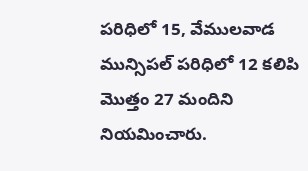పరిధిలో 15, వేములవాడ మున్సిపల్ పరిధిలో 12 కలిపి మొత్తం 27 మందిని నియమించారు.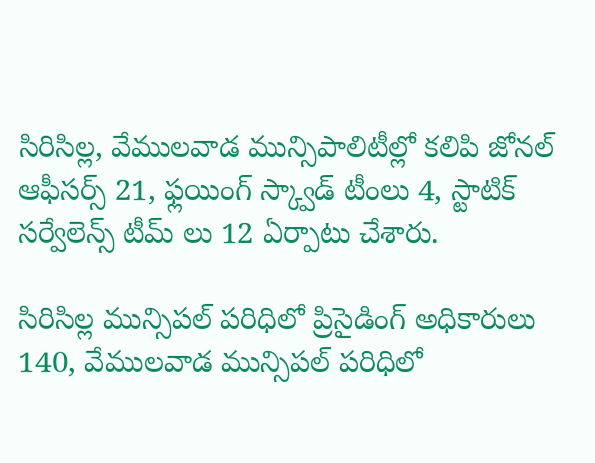సిరిసిల్ల, వేములవాడ మున్సిపాలిటీల్లో కలిపి జోనల్ ఆఫీసర్స్ 21, ఫ్లయింగ్ స్క్వాడ్ టీంలు 4, స్టాటిక్ సర్వేలెన్స్ టీమ్ లు 12 ఏర్పాటు చేశారు.

సిరిసిల్ల మున్సిపల్ పరిధిలో ప్రిసైడింగ్ అధికారులు 140, వేములవాడ మున్సిపల్ పరిధిలో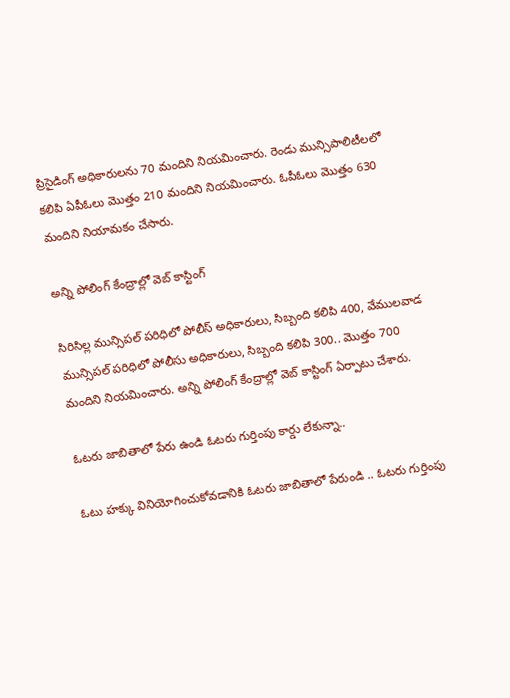ప్రిసైడింగ్ అధికారులను 70 మందిని నియమించారు. రెండు మున్సిపాలిటీలలో కలిపి ఏపీఓలు మొత్తం 210 మందిని నియమించారు. ఓపీఓలు మొత్తం 630 మందిని నియామకం చేసారు.

అన్ని పోలింగ్ కేంద్రాల్లో వెబ్ కాస్టింగ్

సిరిసిల్ల మున్సిపల్ పరిధిలో పోలీస్ అధికారులు, సిబ్బంది కలిపి 400, వేములవాడ మున్సిపల్ పరిధిలో పోలీసు అధికారులు, సిబ్బంది కలిపి 300.. మొత్తం 700 మందిని నియమించారు. అన్ని పోలింగ్ కేంద్రాల్లో వెబ్ కాస్టింగ్ ఏర్పాటు చేశారు.

ఓటరు జాబితాలో పేరు ఉండి ఓటరు గుర్తింపు కార్డు లేకున్నా..

ఓటు హక్కు వినియోగించుకోవడానికి ఓటరు జాబితాలో పేరుండి .. ఓటరు గుర్తింపు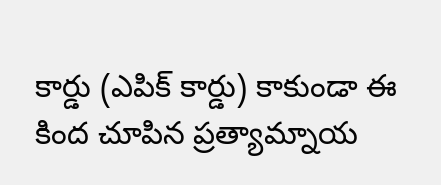కార్డు (ఎపిక్ కార్డు) కాకుండా ఈ కింద చూపిన ప్రత్యామ్నాయ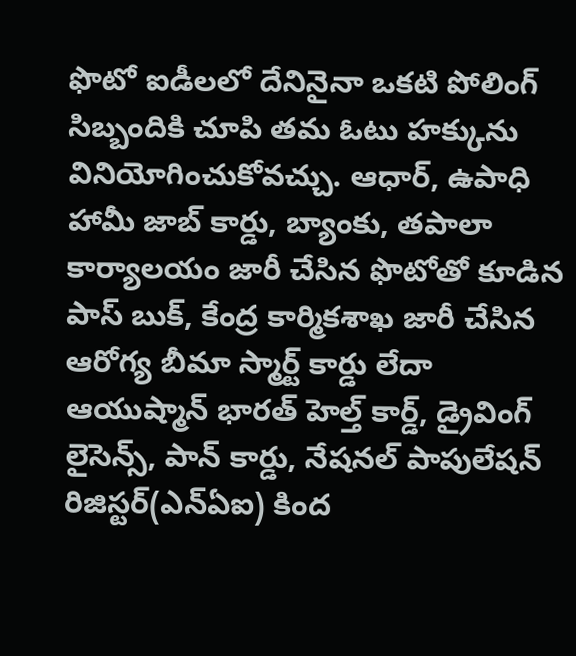ఫొటో ఐడీలలో దేనినైనా ఒకటి పోలింగ్ సిబ్బందికి చూపి తమ ఓటు హక్కును వినియోగించుకోవచ్చు. ఆధార్, ఉపాధి హామీ జాబ్ కార్డు, బ్యాంకు, తపాలా కార్యాలయం జారీ చేసిన ఫొటోతో కూడిన పాస్ బుక్, కేంద్ర కార్మికశాఖ జారీ చేసిన ఆరోగ్య బీమా స్మార్ట్ కార్డు లేదా ఆయుష్మాన్ భారత్ హెల్త్ కార్డ్, డ్రైవింగ్ లైసెన్స్, పాన్ కార్డు, నేషనల్ పాపులేషన్ రిజిస్టర్(ఎన్ఏఐ) కింద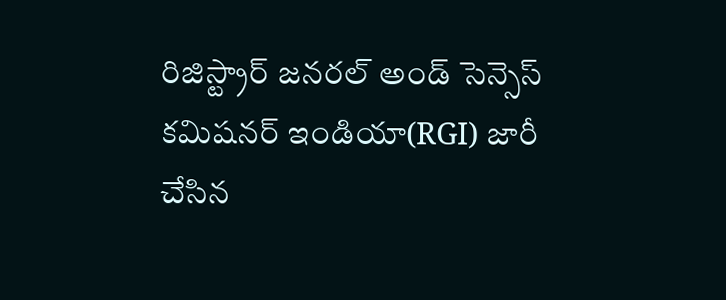రిజిస్ట్రార్ జనరల్ అండ్ సెన్సెస్ కమిషనర్ ఇండియా(RGI) జారీ చేసిన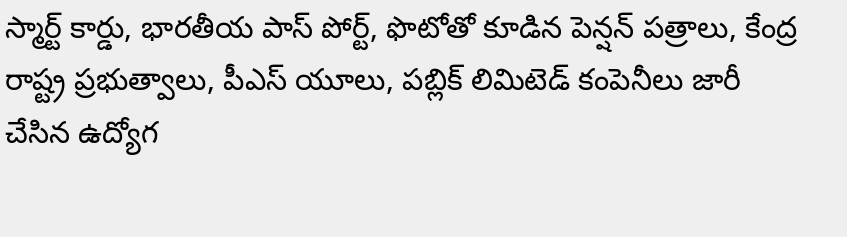స్మార్ట్ కార్డు, భారతీయ పాస్ పోర్ట్, ఫొటోతో కూడిన పెన్షన్ పత్రాలు, కేంద్ర రాష్ట్ర ప్రభుత్వాలు, పీఎస్ యూలు, పబ్లిక్ లిమిటెడ్ కంపెనీలు జారీ చేసిన ఉద్యోగ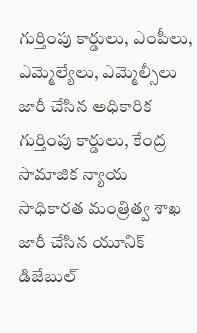గుర్తింపు కార్డులు, ఎంపీలు, ఎమ్మెల్యేలు, ఎమ్మెల్సీలు జారీ చేసిన అధికారిక గుర్తింపు కార్డులు, కేంద్ర సామాజిక న్యాయ సాధికారత మంత్రిత్వ శాఖ జారీ చేసిన యూనిక్ డిజేబుల్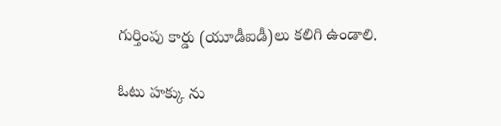గుర్తింపు కార్డు (యూడీఐడీ)లు కలిగి ఉండాలి.

ఓటు హక్కు ను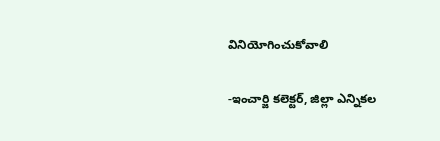వినియోగించుకోవాలి

-ఇంచార్జి కలెక్టర్, జిల్లా ఎన్నికల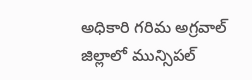అధికారి గరిమ అగ్రవాల్ జిల్లాలో మున్సిపల్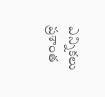ఎన్నికలు ప్రశాంత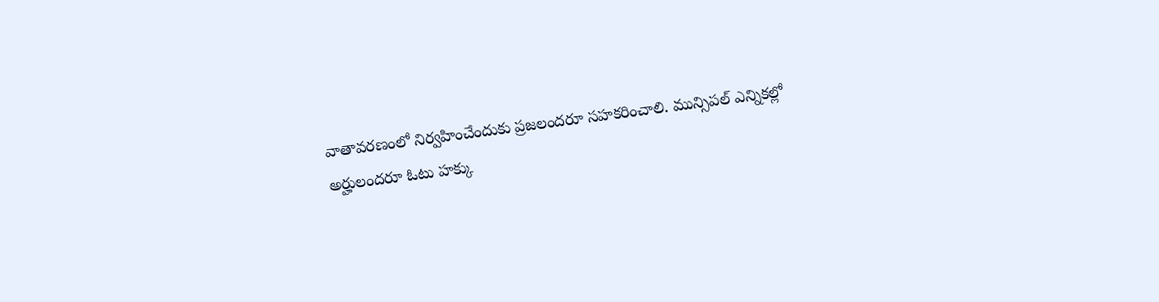వాతావరణంలో నిర్వహించేందుకు ప్రజలందరూ సహకరించాలి. మున్సిపల్ ఎన్నికల్లో అర్హులందరూ ఓటు హక్కు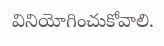వినియోగించుకోవాలి.